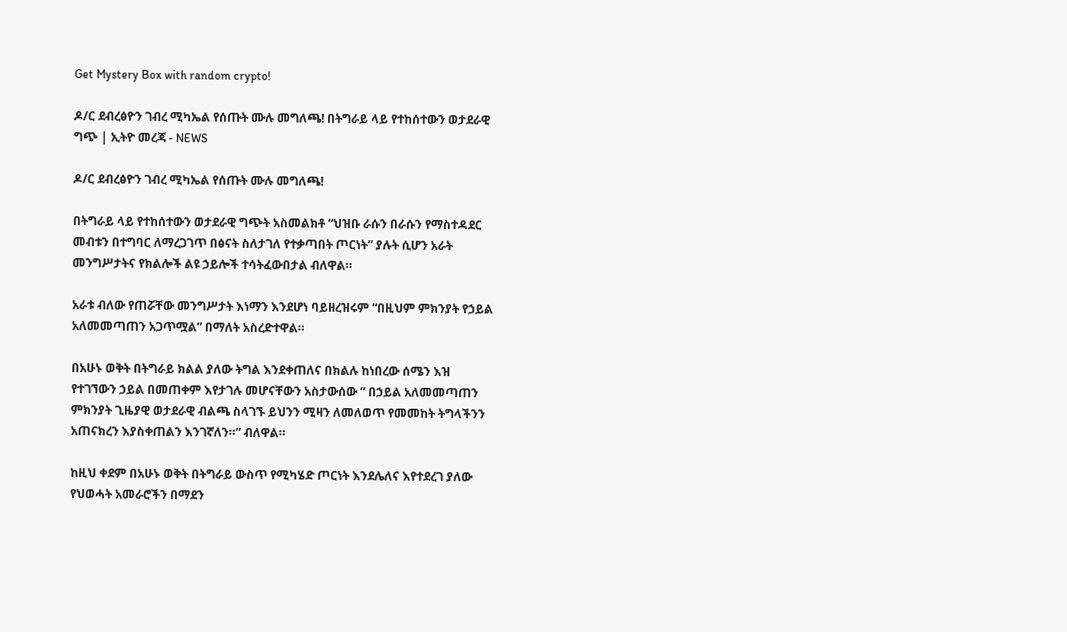Get Mystery Box with random crypto!

ዶ/ር ደብረፅዮን ገብረ ሚካኤል የሰጡት ሙሉ መግለጫ! በትግራይ ላይ የተከሰተውን ወታደራዊ ግጭ | ኢትዮ መረጃ - NEWS

ዶ/ር ደብረፅዮን ገብረ ሚካኤል የሰጡት ሙሉ መግለጫ!

በትግራይ ላይ የተከሰተውን ወታደራዊ ግጭት አስመልክቶ “ህዝቡ ራሱን በራሱን የማስተዳደር መብቱን በተግባር ለማረጋገጥ በፅናት ስለታገለ የተቃጣበት ጦርነት” ያሉት ሲሆን አራት መንግሥታትና የክልሎች ልዩ ኃይሎች ተሳትፈውበታል ብለዋል።

አራቱ ብለው የጠሯቸው መንግሥታት እነማን እንደሆነ ባይዘረዝሩም “በዚህም ምክንያት የኃይል አለመመጣጠን አጋጥሟል” በማለት አስረድተዋል።

በአሁኑ ወቅት በትግራይ ክልል ያለው ትግል እንደቀጠለና በክልሉ ከነበረው ሰሜን እዝ የተገኘውን ኃይል በመጠቀም እየታገሉ መሆናቸውን አስታውሰው ” በኃይል አለመመጣጠን ምክንያት ጊዜያዊ ወታደራዊ ብልጫ ስላገኙ ይህንን ሚዛን ለመለወጥ የመመከት ትግላችንን አጠናክረን እያስቀጠልን እንገኛለን።” ብለዋል።

ከዚህ ቀደም በአሁኑ ወቅት በትግራይ ውስጥ የሚካሄድ ጦርነት እንደሌለና እየተደረገ ያለው የህወሓት አመራሮችን በማደን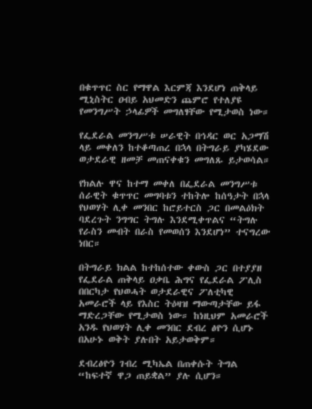በቁጥጥር ስር የማዋል እርምጃ እንደሆነ ጠቅላይ ሚኒስትር ዐብይ አህመድን ጨምሮ የተለያዩ የመንግሥት ኃላፊዎች መግለፃቸው የሚታወስ ነው።

የፌደራል መንግሥቱ ሠራዊት በኅዳር ወር አጋማሽ ላይ መቀለን ከተቆጣጠረ በኋላ በትግራይ ያካሄደው ወታደራዊ ዘመቻ መጠናቀቁን መግለጹ ይታወሳል።

የክልሉ ዋና ከተማ መቀለ በፌደራል መንግሥቱ ሰራዊት ቁጥጥር መግባቱን ተከትሎ ከሰዓታት በኋላ የህወሃት ሊቀ መንበር ከሮይተርስ ጋር በመልዕክት ባደረጉት ንግግር ትግሉ እንደሚቀጥልና “ትግሉ የራስን መብት በራስ የመወሰን እንደሆነ” ተናግረው ነበር።

በትግራይ ክልል ከተከሰተው ቀውስ ጋር በተያያዘ የፌደራል ጠቅላይ ዐቃቤ ሕግና የፌደራል ፖሊስ በበርካታ የህወሓት ወታደራዊና ፖለቲካዊ አመራሮች ላይ የእስር ትዕዛዝ ማውጣታቸው ይፋ ማድረጋቸው የሚታወስ ነው። ከነዚህም አመራሮች አንዱ የህወሃት ሊቀ መንበር ደብረ ፅዮን ሲሆኑ በአሁኑ ወቅት ያሉበት አይታወቅም።

ደብረፅዮን ገብረ ሚካኤል በጠቀሱት ትግል “ከፍተኛ ዋጋ ጠይቋል” ያሉ ሲሆን።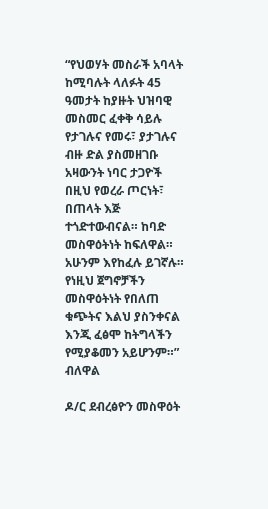“የህወሃት መስራች አባላት ከሚባሉት ላለፉት 45 ዓመታት ከያዙት ህዝባዊ መስመር ፈቀቅ ሳይሉ የታገሉና የመሩ፣ ያታገሉና ብዙ ድል ያስመዘገቡ አዛውንት ነባር ታጋዮች በዚህ የወረራ ጦርነት፣ በጠላት እጅ ተጎድተውብናል። ከባድ መስዋዕትነት ከፍለዋል። አሁንም እየከፈሉ ይገኛሉ። የነዚህ ጀግኖቻችን መስዋዕትነት የበለጠ ቁጭትና እልህ ያስንቀናል እንጂ ፈፅሞ ከትግላችን የሚያቆመን አይሆንም።” ብለዋል

ዶ/ር ደብረፅዮን መስዋዕት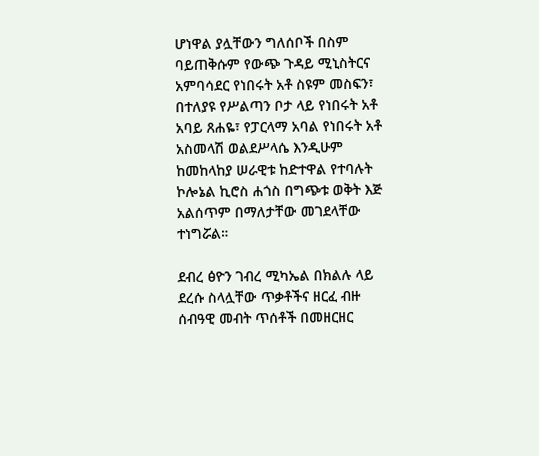ሆነዋል ያሏቸውን ግለሰቦች በስም ባይጠቅሱም የውጭ ጉዳይ ሚኒስትርና አምባሳደር የነበሩት አቶ ስዩም መስፍን፣ በተለያዩ የሥልጣን ቦታ ላይ የነበሩት አቶ አባይ ጸሐዬ፣ የፓርላማ አባል የነበሩት አቶ አስመላሽ ወልደሥላሴ እንዲሁም ከመከላከያ ሠራዊቱ ከድተዋል የተባሉት ኮሎኔል ኪሮስ ሐጎስ በግጭቱ ወቅት እጅ አልሰጥም በማለታቸው መገደላቸው ተነግሯል።

ደብረ ፅዮን ገብረ ሚካኤል በክልሉ ላይ ደረሱ ስላሏቸው ጥቃቶችና ዘርፈ ብዙ ሰብዓዊ መብት ጥሰቶች በመዘርዘር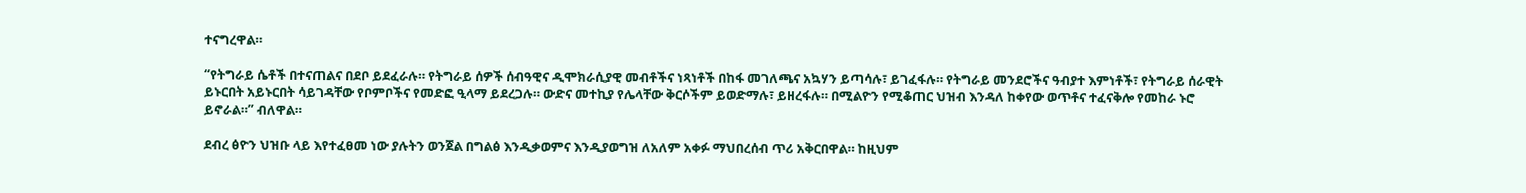ተናግረዋል።

“የትግራይ ሴቶች በተናጠልና በደቦ ይደፈራሉ። የትግራይ ሰዎች ሰብዓዊና ዲሞክራሲያዊ መብቶችና ነጻነቶች በከፋ መገለጫና አኳሃን ይጣሳሉ፣ ይገፈፋሉ። የትግራይ መንደሮችና ዓብያተ እምነቶች፣ የትግራይ ሰራዊት ይኑርበት አይኑርበት ሳይገዳቸው የቦምቦችና የመድፎ ዒላማ ይደረጋሉ። ውድና መተኪያ የሌላቸው ቅርሶችም ይወድማሉ፣ ይዘረፋሉ። በሚልዮን የሚቆጠር ህዝብ እንዳለ ከቀየው ወጥቶና ተፈናቅሎ የመከራ ኑሮ ይኖራል።” ብለዋል።

ደብረ ፅዮን ህዝቡ ላይ እየተፈፀመ ነው ያሉትን ወንጀል በግልፅ እንዲቃወምና እንዲያወግዝ ለአለም አቀፉ ማህበረሰብ ጥሪ አቅርበዋል። ከዚህም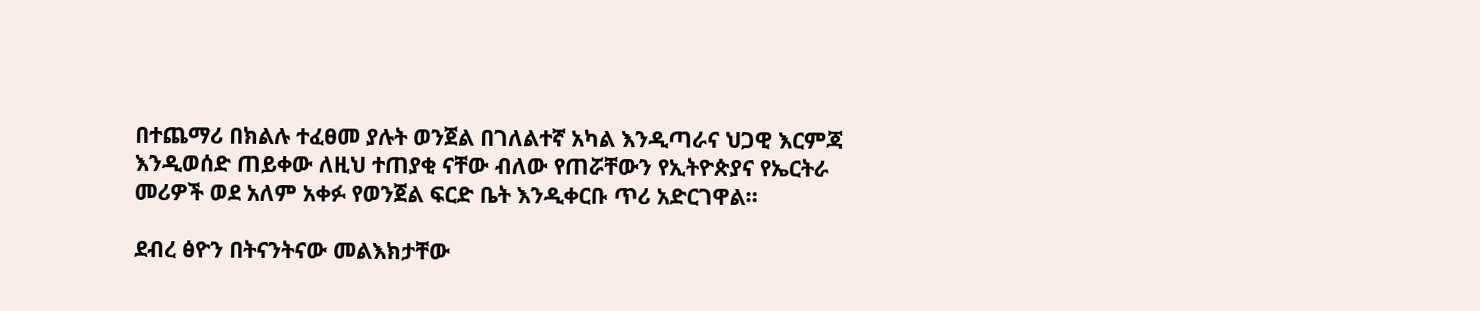በተጨማሪ በክልሉ ተፈፀመ ያሉት ወንጀል በገለልተኛ አካል እንዲጣራና ህጋዊ እርምጃ እንዲወሰድ ጠይቀው ለዚህ ተጠያቂ ናቸው ብለው የጠሯቸውን የኢትዮጵያና የኤርትራ መሪዎች ወደ አለም አቀፉ የወንጀል ፍርድ ቤት እንዲቀርቡ ጥሪ አድርገዋል።

ደብረ ፅዮን በትናንትናው መልእክታቸው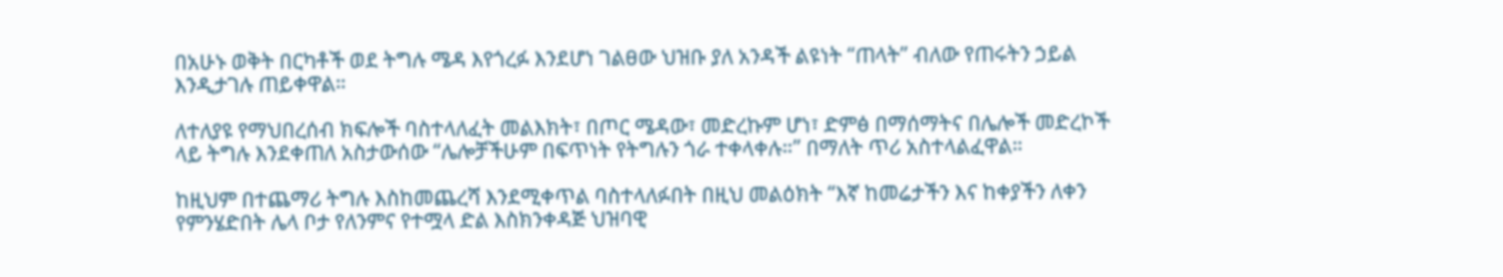በአሁኑ ወቅት በርካቶች ወደ ትግሉ ሜዳ እየጎረፉ እንደሆነ ገልፀው ህዝቡ ያለ አንዳች ልዩነት “ጠላት” ብለው የጠሩትን ኃይል እንዲታገሉ ጠይቀዋል።

ለተለያዩ የማህበረሰብ ክፍሎች ባስተላለፈት መልእክት፣ በጦር ሜዳው፣ መድረኩም ሆነ፣ ድምፅ በማሰማትና በሌሎች መድረኮች ላይ ትግሉ እንደቀጠለ አስታውሰው “ሌሎቻችሁም በፍጥነት የትግሉን ጎራ ተቀላቀሉ።” በማለት ጥሪ አስተላልፈዋል።

ከዚህም በተጨማሪ ትግሉ እስከመጨረሻ እንደሚቀጥል ባስተላለፉበት በዚህ መልዕክት “እኛ ከመሬታችን እና ከቀያችን ለቀን የምንሄድበት ሌላ ቦታ የለንምና የተሟላ ድል እስክንቀዳጅ ህዝባዊ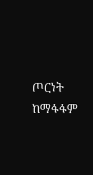ጦርነት ከማፋፋም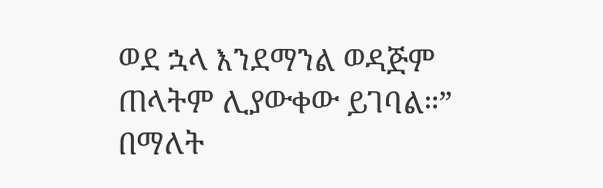ወደ ኋላ እንደማንል ወዳጅም ጠላትም ሊያውቀው ይገባል።” በማለት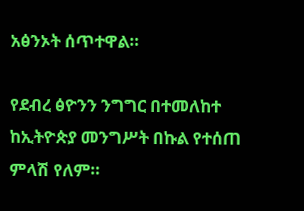አፅንኦት ሰጥተዋል።

የደብረ ፅዮንን ንግግር በተመለከተ ከኢትዮጵያ መንግሥት በኩል የተሰጠ ምላሽ የለም።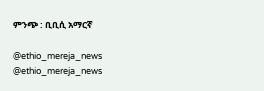ምንጭ : ቢቢሲ አማርኛ

@ethio_mereja_news
@ethio_mereja_news